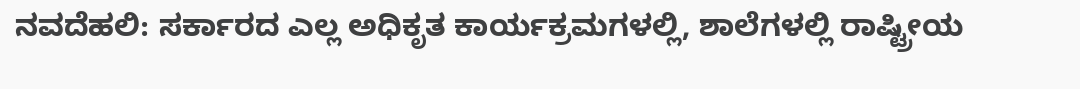ನವದೆಹಲಿ: ಸರ್ಕಾರದ ಎಲ್ಲ ಅಧಿಕೃತ ಕಾರ್ಯಕ್ರಮಗಳಲ್ಲಿ, ಶಾಲೆಗಳಲ್ಲಿ ರಾಷ್ಟ್ರೀಯ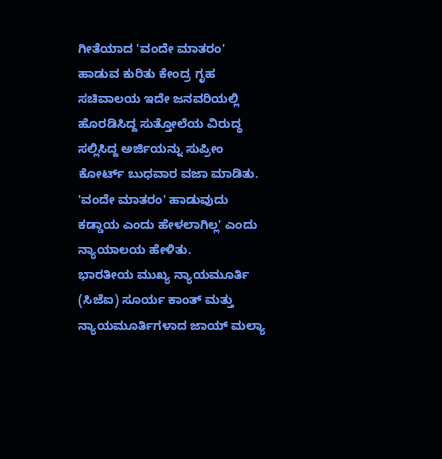ಗೀತೆಯಾದ 'ವಂದೇ ಮಾತರಂ' ಹಾಡುವ ಕುರಿತು ಕೇಂದ್ರ ಗೃಹ ಸಚಿವಾಲಯ ಇದೇ ಜನವರಿಯಲ್ಲಿ ಹೊರಡಿಸಿದ್ದ ಸುತ್ತೋಲೆಯ ವಿರುದ್ಧ ಸಲ್ಲಿಸಿದ್ದ ಅರ್ಜಿಯನ್ನು ಸುಪ್ರೀಂ ಕೋರ್ಟ್ ಬುಧವಾರ ವಜಾ ಮಾಡಿತು.
'ವಂದೇ ಮಾತರಂ' ಹಾಡುವುದು ಕಡ್ಡಾಯ ಎಂದು ಹೇಳಲಾಗಿಲ್ಲ' ಎಂದು ನ್ಯಾಯಾಲಯ ಹೇಳಿತು.
ಭಾರತೀಯ ಮುಖ್ಯ ನ್ಯಾಯಮೂರ್ತಿ (ಸಿಜೆಐ) ಸೂರ್ಯ ಕಾಂತ್ ಮತ್ತು ನ್ಯಾಯಮೂರ್ತಿಗಳಾದ ಜಾಯ್ ಮಲ್ಯಾ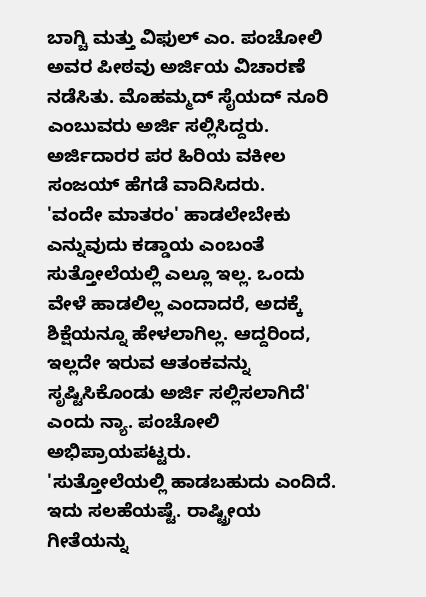ಬಾಗ್ಚಿ ಮತ್ತು ವಿಫುಲ್ ಎಂ. ಪಂಚೋಲಿ ಅವರ ಪೀಠವು ಅರ್ಜಿಯ ವಿಚಾರಣೆ ನಡೆಸಿತು. ಮೊಹಮ್ಮದ್ ಸೈಯದ್ ನೂರಿ ಎಂಬುವರು ಅರ್ಜಿ ಸಲ್ಲಿಸಿದ್ದರು. ಅರ್ಜಿದಾರರ ಪರ ಹಿರಿಯ ವಕೀಲ ಸಂಜಯ್ ಹೆಗಡೆ ವಾದಿಸಿದರು.
'ವಂದೇ ಮಾತರಂ' ಹಾಡಲೇಬೇಕು ಎನ್ನುವುದು ಕಡ್ಡಾಯ ಎಂಬಂತೆ ಸುತ್ತೋಲೆಯಲ್ಲಿ ಎಲ್ಲೂ ಇಲ್ಲ. ಒಂದು ವೇಳೆ ಹಾಡಲಿಲ್ಲ ಎಂದಾದರೆ, ಅದಕ್ಕೆ ಶಿಕ್ಷೆಯನ್ನೂ ಹೇಳಲಾಗಿಲ್ಲ. ಆದ್ದರಿಂದ, ಇಲ್ಲದೇ ಇರುವ ಆತಂಕವನ್ನು ಸೃಷ್ಟಿಸಿಕೊಂಡು ಅರ್ಜಿ ಸಲ್ಲಿಸಲಾಗಿದೆ' ಎಂದು ನ್ಯಾ. ಪಂಚೋಲಿ ಅಭಿಪ್ರಾಯಪಟ್ಟರು.
'ಸುತ್ತೋಲೆಯಲ್ಲಿ ಹಾಡಬಹುದು ಎಂದಿದೆ. ಇದು ಸಲಹೆಯಷ್ಟೆ. ರಾಷ್ಟ್ರೀಯ ಗೀತೆಯನ್ನು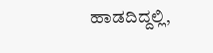ಹಾಡದಿದ್ದಲ್ಲಿ,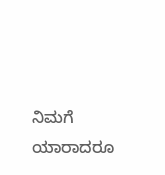ನಿಮಗೆ ಯಾರಾದರೂ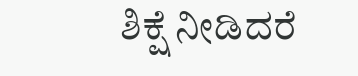ಶಿಕ್ಷೆ ನೀಡಿದರೆ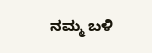ನಮ್ಮ ಬಳಿ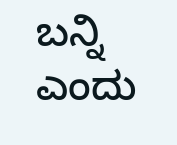ಬನ್ನಿ ಎಂದು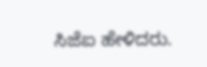ಸಿಜೆಐ ಹೇಳಿದರು.